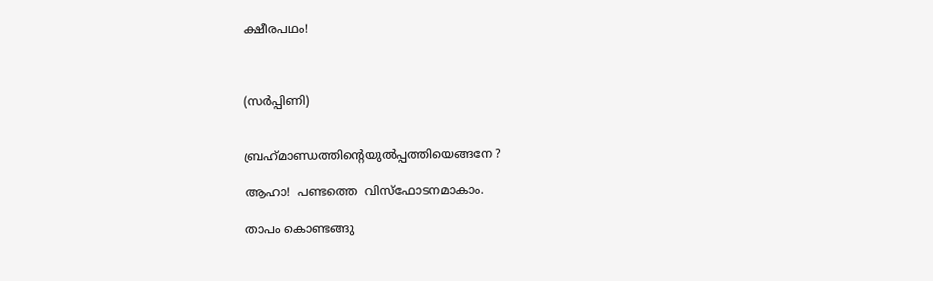ക്ഷീരപഥം!



(സർപ്പിണി)


ബ്രഹ്‌മാണ്ഡത്തിൻ്റെയുൽപ്പത്തിയെങ്ങനേ ?

ആഹാ!  പണ്ടത്തെ  വിസ്ഫോടനമാകാം.

താപം കൊണ്ടങ്ങു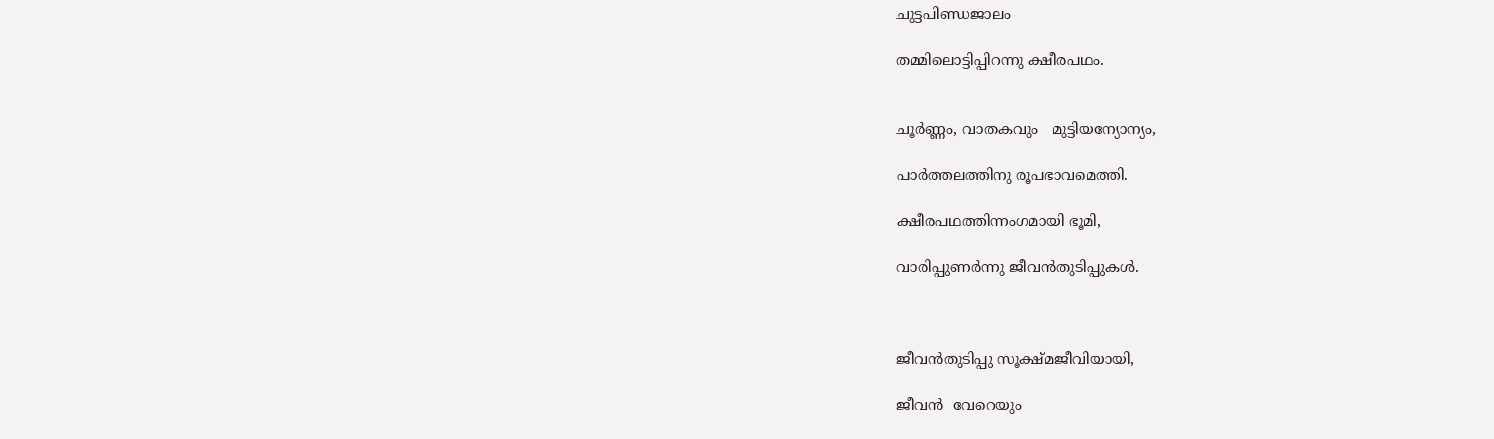ചുട്ടപിണ്ഡജാലം

തമ്മിലൊട്ടിപ്പിറന്നു ക്ഷീരപഥം.


ചൂർണ്ണം, വാതകവും   മുട്ടിയന്യോന്യം,

പാർത്തലത്തിനു രൂപഭാവമെത്തി.

ക്ഷീരപഥത്തിന്നംഗമായി ഭൂമി,

വാരിപ്പുണർന്നു ജീവൻതുടിപ്പുകൾ.



ജീവൻതുടിപ്പു സൂക്ഷ്മജീവിയായി,

ജീവൻ  വേറെയും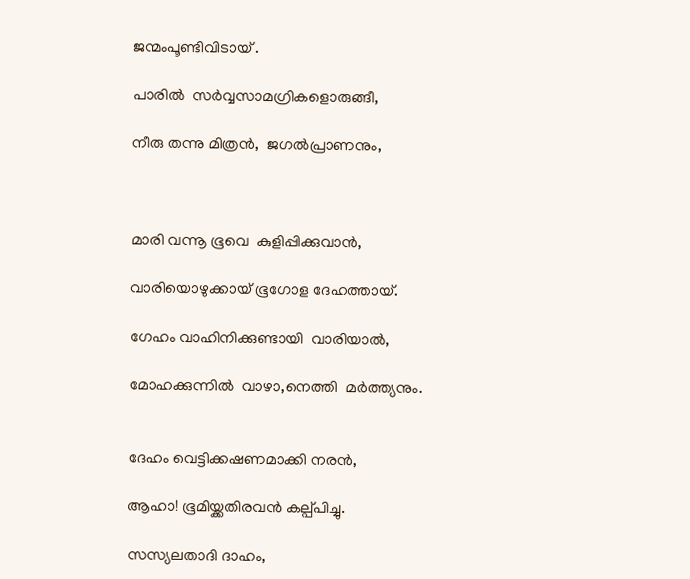ജന്മംപൂണ്ടിവിടായ് .

പാരിൽ  സർവ്വസാമഗ്രികളൊരുങ്ങീ,

നീരു തന്നു മിത്രൻ,  ജഗൽപ്രാണനും,



മാരി വന്നൂ ഭൂവെ  കുളിപ്പിക്കുവാൻ,

വാരിയൊഴുക്കായ് ഭൂഗോള ദേഹത്തായ്.

ഗേഹം വാഹിനിക്കുണ്ടായി  വാരിയാൽ,

മോഹക്കുന്നിൽ  വാഴാ,നെത്തി  മർത്ത്യനും.


ദേഹം വെട്ടിക്കഷണമാക്കി നരൻ,

ആഹാ! ഭൂമിയ്ക്കതിരവൻ കല്പ്പിച്ചു.

സസ്യലതാദി ദാഹം,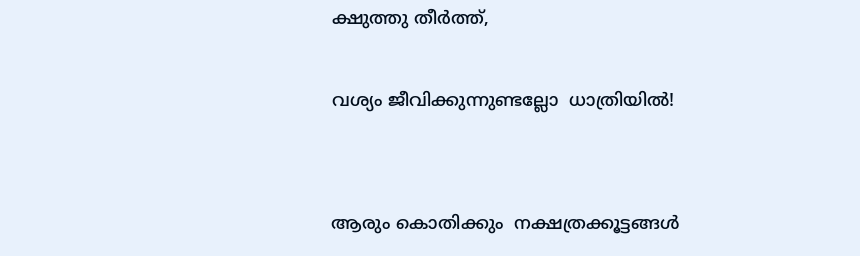ക്ഷുത്തു തീർത്ത്,

വശ്യം ജീവിക്കുന്നുണ്ടല്ലോ  ധാത്രിയിൽ!


ആരും കൊതിക്കും  നക്ഷത്രക്കൂട്ടങ്ങൾ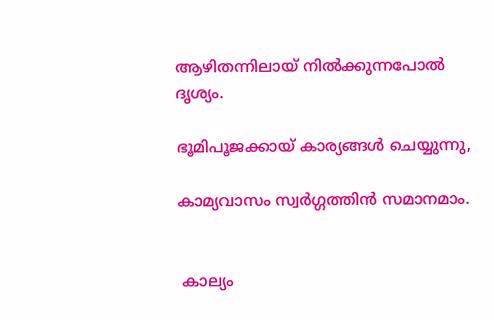ആഴിതന്നിലായ് നിൽക്കുന്നപോൽ  ദൃശ്യം.

ഭൂമിപൂജക്കായ് കാര്യങ്ങൾ ചെയ്യുന്നു,

കാമ്യവാസം സ്വർഗ്ഗത്തിൻ സമാനമാം.


 കാല്യം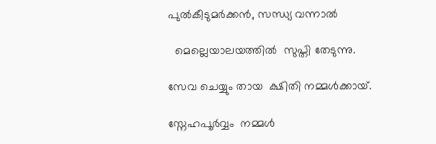പുൽകീടുമർക്കൻ, സന്ധ്യ വന്നാൽ

  മെല്ലെയാലയത്തിൽ  സുപ്തി തേടുന്നു.

സേവ ചെയ്യും തായ  ക്ഷിതി നമ്മൾക്കായ്.

സ്നേഹപൂർവ്വം  നമ്മൾ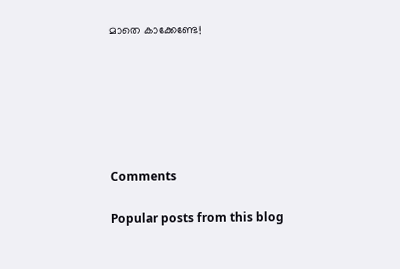മാതെ കാക്കേണ്ടേ!






Comments

Popular posts from this blog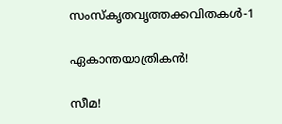സംസ്‌കൃതവൃത്തക്കവിതകൾ-1

ഏകാന്തയാത്രികൻ!

സീമ!